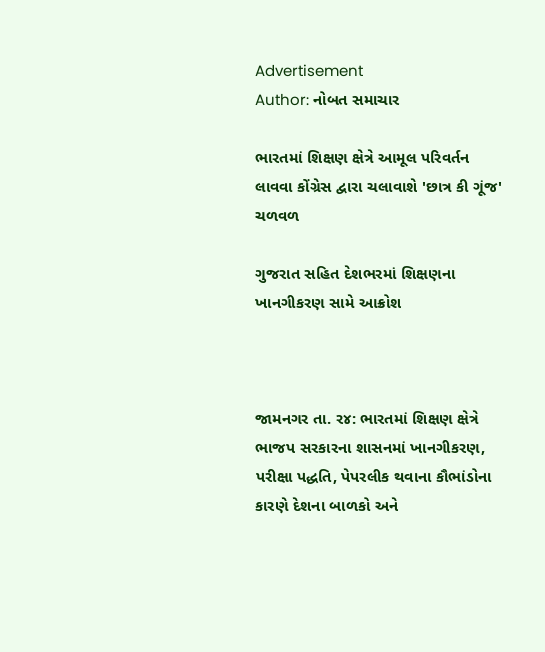Advertisement
Author: નોબત સમાચાર

ભારતમાં શિક્ષણ ક્ષેત્રે આમૂલ પરિવર્તન લાવવા કોંગ્રેસ દ્વારા ચલાવાશે 'છાત્ર કી ગૂંજ' ચળવળ

ગુજરાત સહિત દેશભરમાં શિક્ષણના ખાનગીકરણ સામે આક્રોશ



જામનગર તા. ર૪: ભારતમાં શિક્ષણ ક્ષેત્રે ભાજપ સરકારના શાસનમાં ખાનગીકરણ, પરીક્ષા પદ્ધતિ, પેપરલીક થવાના કૌભાંડોના કારણે દેશના બાળકો અને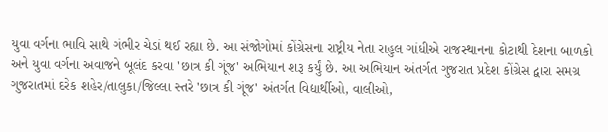યુવા વર્ગના ભાવિ સાથે ગંભીર ચેડાં થઈ રહ્યા છે. આ સંજોગોમાં કોંગ્રેસના રાષ્ટ્રીય નેતા રાહુલ ગાંધીએ રાજસ્થાનના કોટાથી દેશના બાળકો અને યુવા વર્ગના અવાજને બૂલંદ કરવા 'છાત્ર કી ગૂંજ' અભિયાન શરૂ કર્યું છે. આ અભિયાન અંતર્ગત ગુજરાત પ્રદેશ કોંગ્રેસ દ્વારા સમગ્ર ગુજરાતમાં દરેક શહેર/તાલુકા/જિલ્લા સ્તરે 'છાત્ર કી ગૂંજ' અંતર્ગત વિદ્યાર્થીઓ, વાલીઓ,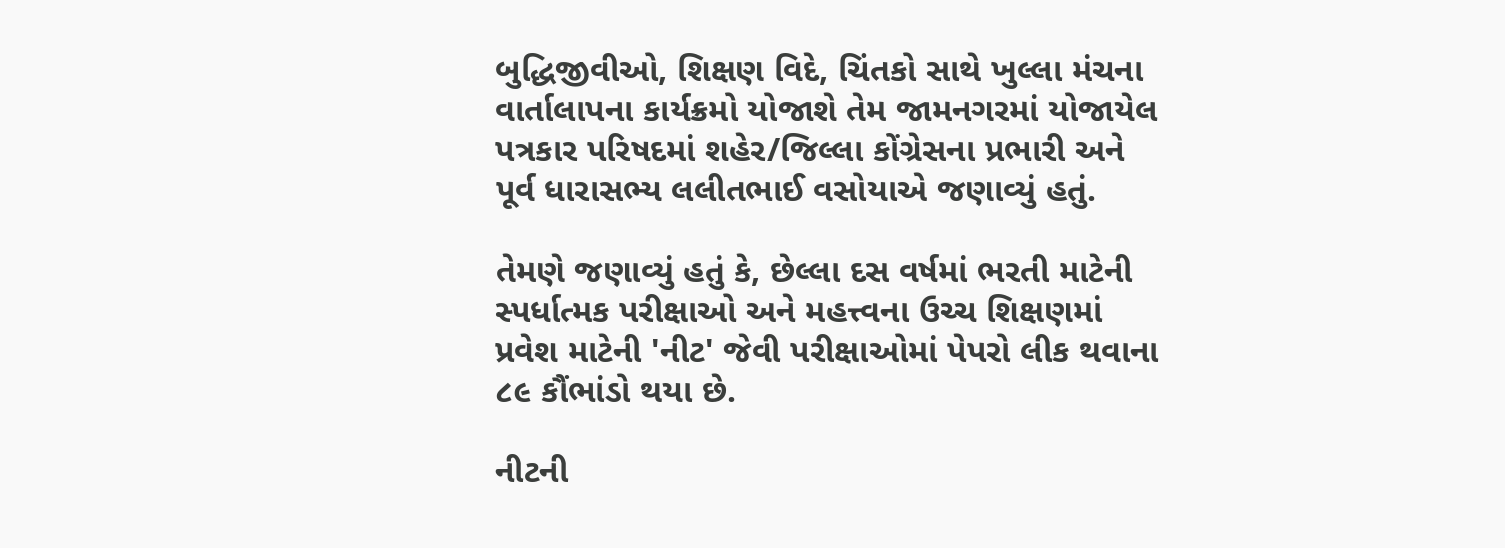બુદ્ધિજીવીઓ, શિક્ષણ વિદે, ચિંતકો સાથે ખુલ્લા મંચના વાર્તાલાપના કાર્યક્રમો યોજાશે તેમ જામનગરમાં યોજાયેલ પત્રકાર પરિષદમાં શહેર/જિલ્લા કોંગ્રેસના પ્રભારી અને પૂર્વ ધારાસભ્ય લલીતભાઈ વસોયાએ જણાવ્યું હતું.

તેમણે જણાવ્યું હતું કે, છેલ્લા દસ વર્ષમાં ભરતી માટેની સ્પર્ધાત્મક પરીક્ષાઓ અને મહત્ત્વના ઉચ્ચ શિક્ષણમાં પ્રવેશ માટેની 'નીટ' જેવી પરીક્ષાઓમાં પેપરો લીક થવાના ૮૯ કૌંભાંડો થયા છે.

નીટની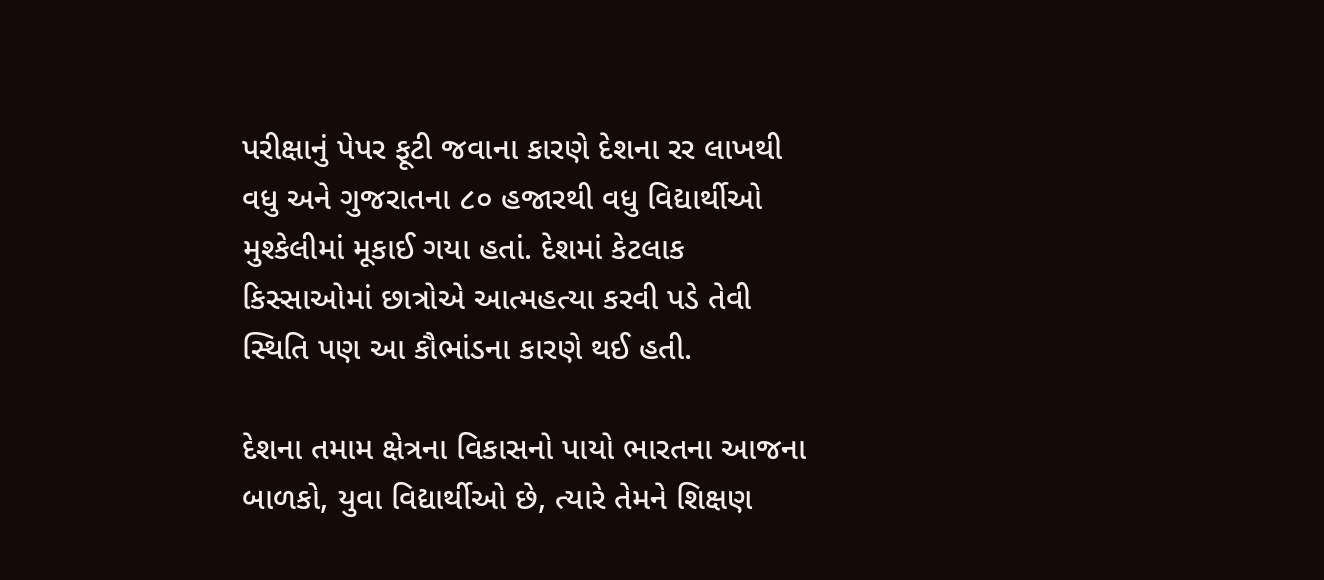પરીક્ષાનું પેપર ફૂટી જવાના કારણે દેશના રર લાખથી વધુ અને ગુજરાતના ૮૦ હજારથી વધુ વિદ્યાર્થીઓ મુશ્કેલીમાં મૂકાઈ ગયા હતાં. દેશમાં કેટલાક કિસ્સાઓમાં છાત્રોએ આત્મહત્યા કરવી પડે તેવી સ્થિતિ પણ આ કૌભાંડના કારણે થઈ હતી.

દેશના તમામ ક્ષેત્રના વિકાસનો પાયો ભારતના આજના બાળકો, યુવા વિદ્યાર્થીઓ છે, ત્યારે તેમને શિક્ષણ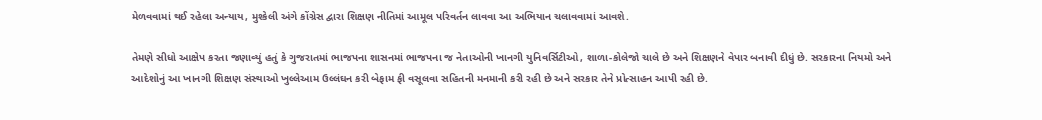મેળવવામાં થઈ રહેલા અન્યાય, મુશ્કેલી અંગે કોંગ્રેસ દ્વારા શિક્ષણ નીતિમાં આમૂલ પરિવર્તન લાવવા આ અભિયાન ચલાવવામાં આવશે.

તેમણે સીધો આક્ષેપ કરતા જણાવ્યું હતું કે ગુજરાતમાં ભાજપના શાસનમાં ભાજપના જ નેતાઓની ખાનગી યુનિવર્સિટીઓ, શાળા-કોલેજો ચાલે છે અને શિક્ષણને વેપાર બનાવી દીધું છે. સરકારના નિયમો અને આદેશોનું આ ખાનગી શિક્ષણ સંસ્થાઓ ખુલ્લેઆમ ઉલ્લંઘન કરી બેફામ ફી વસૂલવા સહિતની મનમાની કરી રહી છે અને સરકાર તેને પ્રોત્સાહન આપી રહી છે.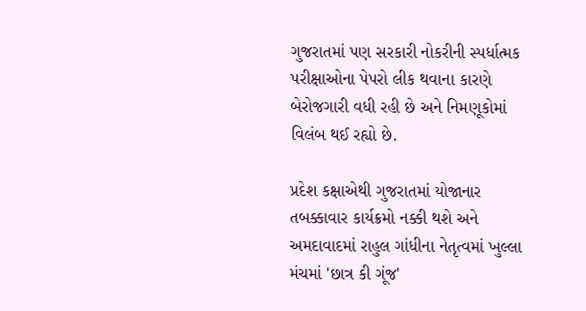ગુજરાતમાં પણ સરકારી નોકરીની સ્પર્ધાત્મક પરીક્ષાઓના પેપરો લીક થવાના કારણે બેરોજગારી વધી રહી છે અને નિમણૂકોમાં વિલંબ થઈ રહ્યો છે.

પ્રદેશ કક્ષાએથી ગુજરાતમાં યોજાનાર તબક્કાવાર કાર્યક્રમો નક્કી થશે અને અમદાવાદમાં રાહુલ ગાંધીના નેતૃત્વમાં ખુલ્લા મંચમાં 'છાત્ર કી ગૂંજ'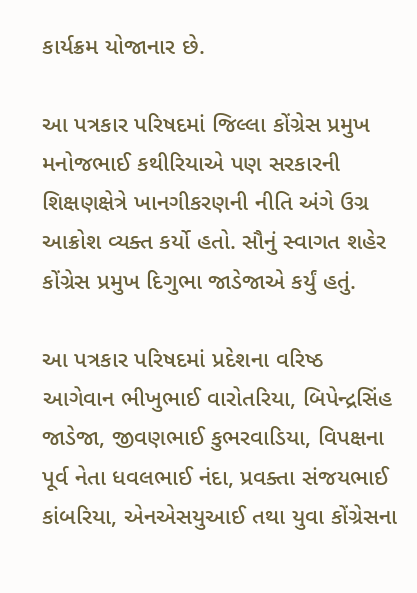કાર્યક્રમ યોજાનાર છે.

આ પત્રકાર પરિષદમાં જિલ્લા કોંગ્રેસ પ્રમુખ મનોજભાઈ કથીરિયાએ પણ સરકારની શિક્ષણક્ષેત્રે ખાનગીકરણની નીતિ અંગે ઉગ્ર આક્રોશ વ્યક્ત કર્યો હતો. સૌનું સ્વાગત શહેર કોંગ્રેસ પ્રમુખ દિગુભા જાડેજાએ કર્યું હતું.

આ પત્રકાર પરિષદમાં પ્રદેશના વરિષ્ઠ આગેવાન ભીખુભાઈ વારોતરિયા, બિપેન્દ્રસિંહ જાડેજા, જીવણભાઈ કુભરવાડિયા, વિપક્ષના પૂર્વ નેતા ધવલભાઈ નંદા, પ્રવક્તા સંજયભાઈ કાંબરિયા, એનએસયુઆઈ તથા યુવા કોંગ્રેસના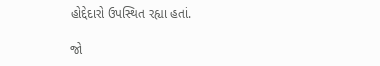હોદ્દેદારો ઉપસ્થિત રહ્યા હતાં.

જો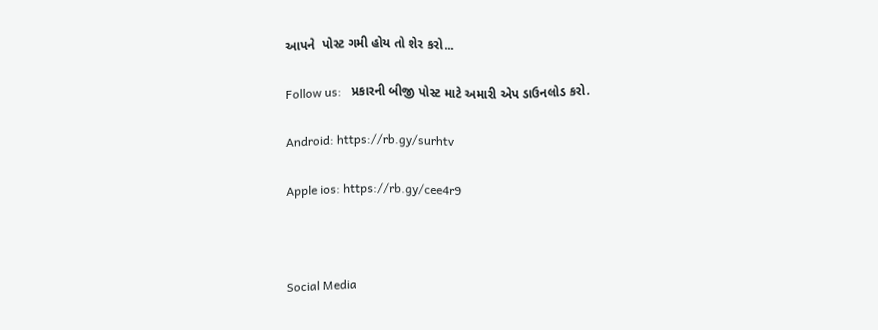આપને  પોસ્ટ ગમી હોય તો શેર કરો...

Follow us:   પ્રકારની બીજી પોસ્ટ માટે અમારી એપ ડાઉનલોડ કરો.

Android: https://rb.gy/surhtv

Apple ios: https://rb.gy/cee4r9



Social Media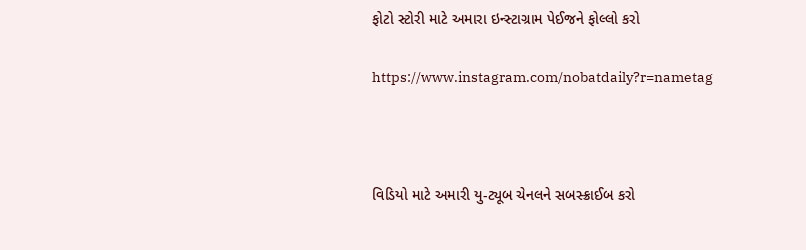ફોટો સ્ટોરી માટે અમારા ઇન્સ્ટાગ્રામ પેઈજને ફોલ્લો કરો

https://www.instagram.com/nobatdaily?r=nametag



વિડિયો માટે અમારી યુ-ટ્યૂબ ચેનલને સબસ્ક્રાઈબ કરો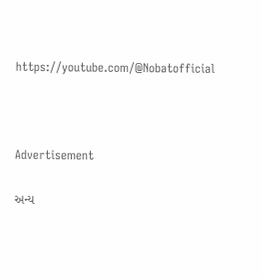https://youtube.com/@Nobatofficial



Advertisement

અન્ય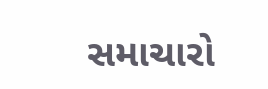સમાચારો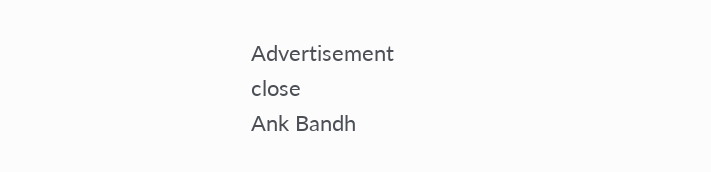Advertisement
close
Ank Bandh